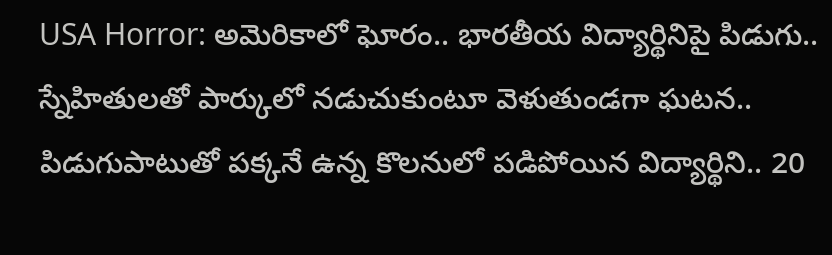USA Horror: అమెరికాలో ఘోరం.. భారతీయ విద్యార్థినిపై పిడుగు.. స్నేహితులతో పార్కులో నడుచుకుంటూ వెళుతుండగా ఘటన.. పిడుగుపాటుతో పక్కనే ఉన్న కొలనులో పడిపోయిన విద్యార్థిని.. 20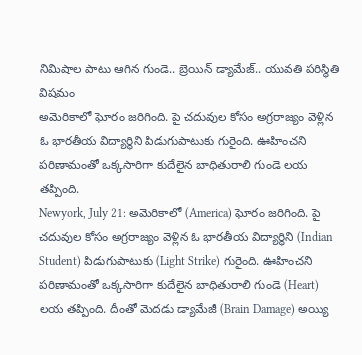నిమిషాల పాటు ఆగిన గుండె.. బ్రెయిన్ డ్యామేజ్.. యువతి పరిస్థితి విషమం
అమెరికాలో ఘోరం జరిగింది. పై చదువుల కోసం అగ్రరాజ్యం వెళ్లిన ఓ భారతీయ విద్యార్థిని పిడుగుపాటుకు గురైంది. ఊహించని పరిణామంతో ఒక్కసారిగా కుదేలైన బాధితురాలి గుండె లయ తప్పింది.
Newyork, July 21: అమెరికాలో (America) ఘోరం జరిగింది. పై చదువుల కోసం అగ్రరాజ్యం వెళ్లిన ఓ భారతీయ విద్యార్థిని (Indian Student) పిడుగుపాటుకు (Light Strike) గురైంది. ఊహించని పరిణామంతో ఒక్కసారిగా కుదేలైన బాధితురాలి గుండె (Heart) లయ తప్పింది. దీంతో మెదడు డ్యామేజీ (Brain Damage) అయ్యి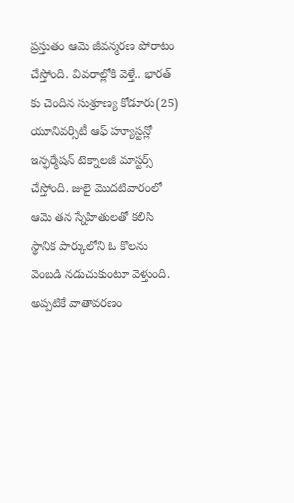ప్రస్తుతం ఆమె జీవన్మరణ పోరాటం చేస్తోంది. వివరాల్లోకి వెళ్తే.. భారత్ కు చెందిన సుశ్రూణ్య కోడూరు(25) యూనివర్సిటీ ఆఫ్ హ్యూస్టన్లో ఇన్ఫర్మేషన్ టెక్నాలజీ మాస్టర్స్ చేస్తోంది. జులై మొదటివారంలో ఆమె తన స్నేహితులతో కలిసి స్థానిక పార్కులోని ఓ కొలను వెంబడి నడుచుకుంటూ వెళ్తుంది.
అప్పటికే వాతావరణం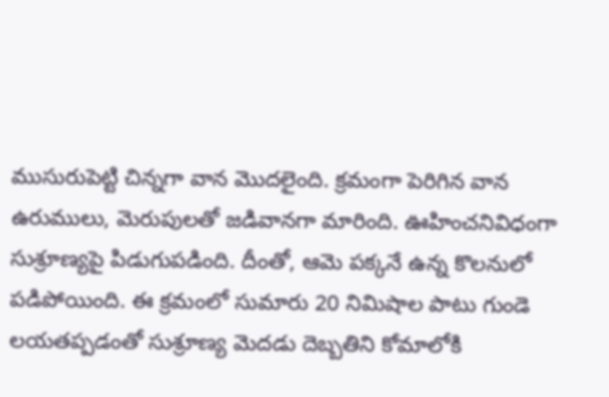ముసురుపెట్టి చిన్నగా వాన మొదలైంది. క్రమంగా పెరిగిన వాన ఉరుములు, మెరుపులతో జడివానగా మారింది. ఊహించనివిధంగా సుశ్రూణ్యపై పిడుగుపడింది. దీంతో, ఆమె పక్కనే ఉన్న కొలనులో పడిపోయింది. ఈ క్రమంలో సుమారు 20 నిమిషాల పాటు గుండె లయతప్పడంతో సుశ్రూణ్య మెదడు దెబ్బతిని కోమాలోకి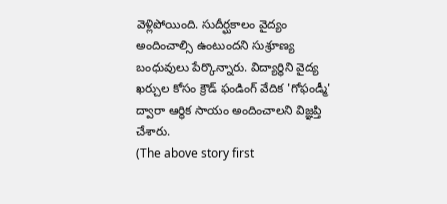వెళ్లిపోయింది. సుదీర్ఘకాలం వైద్యం అందించాల్సి ఉంటుందని సుశ్రూణ్య బంధువులు పేర్కొన్నారు. విద్యార్థిని వైద్య ఖర్చుల కోసం క్రౌడ్ ఫండింగ్ వేదిక 'గోఫండ్మీ' ద్వారా ఆర్థిక సాయం అందించాలని విజ్ఞప్తి చేశారు.
(The above story first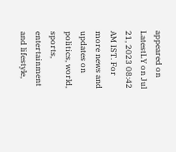appeared on LatestLY on Jul 21, 2023 08:42 AM IST. For more news and updates on politics, world, sports, entertainment and lifestyle,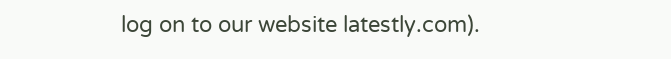log on to our website latestly.com).